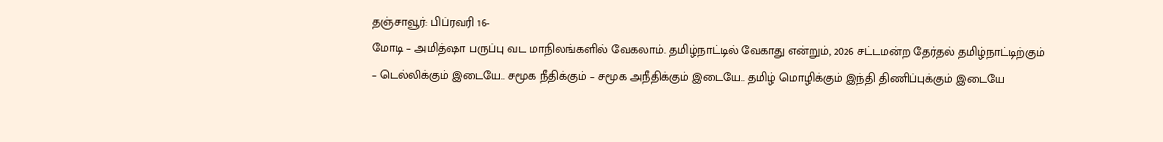தஞ்சாவூர்: பிப்ரவரி 16-
மோடி – அமித்ஷா பருப்பு வட மாநிலங்களில் வேகலாம். தமிழ்நாட்டில் வேகாது என்றும், 2026 சட்டமன்ற தேர்தல் தமிழ்நாட்டிற்கும் – டெல்லிக்கும் இடையே.. சமூக நீதிக்கும் – சமூக அநீதிக்கும் இடையே.. தமிழ் மொழிக்கும் இந்தி திணிப்புக்கும் இடையே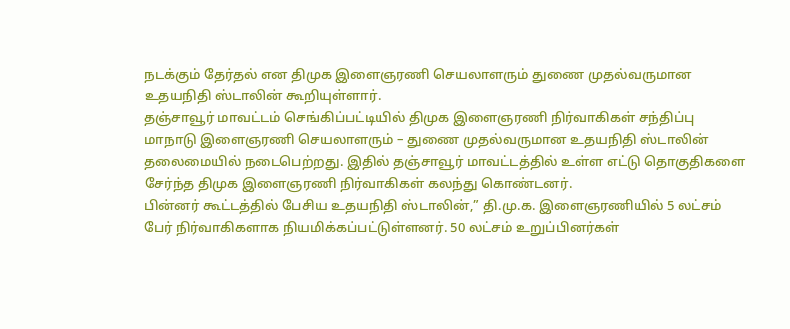நடக்கும் தேர்தல் என திமுக இளைஞரணி செயலாளரும் துணை முதல்வருமான உதயநிதி ஸ்டாலின் கூறியுள்ளார்.
தஞ்சாவூர் மாவட்டம் செங்கிப்பட்டியில் திமுக இளைஞரணி நிர்வாகிகள் சந்திப்பு மாநாடு இளைஞரணி செயலாளரும் – துணை முதல்வருமான உதயநிதி ஸ்டாலின் தலைமையில் நடைபெற்றது. இதில் தஞ்சாவூர் மாவட்டத்தில் உள்ள எட்டு தொகுதிகளை சேர்ந்த திமுக இளைஞரணி நிர்வாகிகள் கலந்து கொண்டனர்.
பின்னர் கூட்டத்தில் பேசிய உதயநிதி ஸ்டாலின்,” தி.மு.க. இளைஞரணியில் 5 லட்சம் பேர் நிர்வாகிகளாக நியமிக்கப்பட்டுள்ளனர். 50 லட்சம் உறுப்பினர்கள்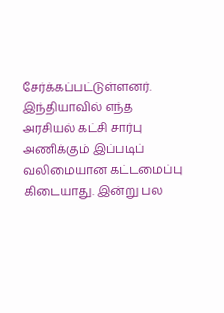சேர்க்கப்பட்டுள்ளனர். இந்தியாவில் எந்த அரசியல் கட்சி சார்பு அணிக்கும் இப்படிப் வலிமையான கட்டமைப்பு கிடையாது. இன்று பல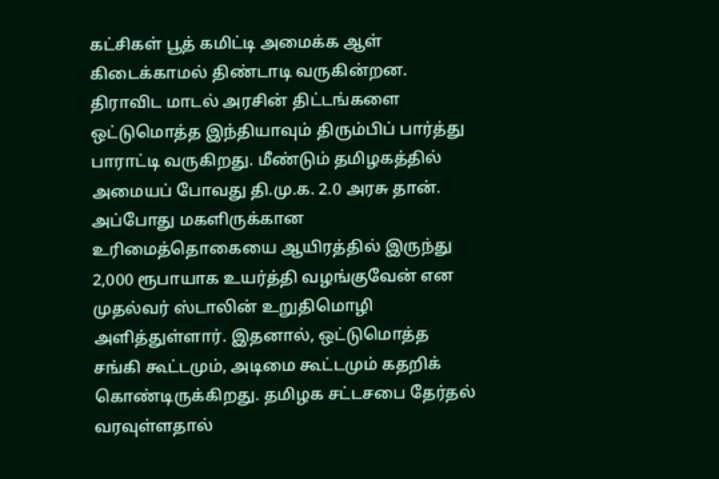கட்சிகள் பூத் கமிட்டி அமைக்க ஆள் கிடைக்காமல் திண்டாடி வருகின்றன.
திராவிட மாடல் அரசின் திட்டங்களை ஒட்டுமொத்த இந்தியாவும் திரும்பிப் பார்த்து பாராட்டி வருகிறது. மீண்டும் தமிழகத்தில் அமையப் போவது தி.மு.க. 2.0 அரசு தான். அப்போது மகளிருக்கான உரிமைத்தொகையை ஆயிரத்தில் இருந்து 2,000 ரூபாயாக உயர்த்தி வழங்குவேன் என முதல்வர் ஸ்டாலின் உறுதிமொழி அளித்துள்ளார். இதனால், ஒட்டுமொத்த சங்கி கூட்டமும், அடிமை கூட்டமும் கதறிக் கொண்டிருக்கிறது. தமிழக சட்டசபை தேர்தல் வரவுள்ளதால்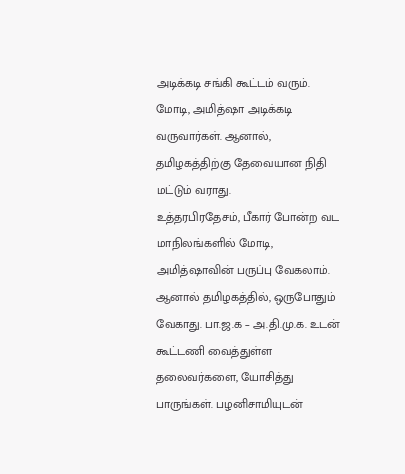அடிக்கடி சங்கி கூட்டம் வரும். மோடி, அமித்ஷா அடிக்கடி வருவார்கள். ஆனால், தமிழகத்திற்கு தேவையான நிதி மட்டும் வராது.
உத்தரபிரதேசம், பீகார் போன்ற வட மாநிலங்களில் மோடி, அமித்ஷாவின் பருப்பு வேகலாம். ஆனால் தமிழகத்தில், ஒருபோதும் வேகாது. பா.ஜ.க – அ.தி.மு.க. உடன் கூட்டணி வைத்துள்ள தலைவர்களை, யோசித்து பாருங்கள். பழனிசாமியுடன்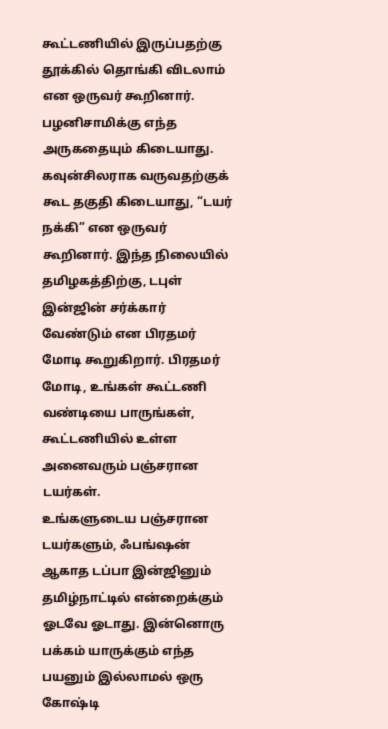கூட்டணியில் இருப்பதற்கு தூக்கில் தொங்கி விடலாம் என ஒருவர் கூறினார். பழனிசாமிக்கு எந்த அருகதையும் கிடையாது. கவுன்சிலராக வருவதற்குக் கூட தகுதி கிடையாது, “டயர் நக்கி” என ஒருவர் கூறினார். இந்த நிலையில் தமிழகத்திற்கு, டபுள் இன்ஜின் சர்க்கார் வேண்டும் என பிரதமர் மோடி கூறுகிறார். பிரதமர் மோடி, உங்கள் கூட்டணி வண்டியை பாருங்கள், கூட்டணியில் உள்ள அனைவரும் பஞ்சரான டயர்கள்.
உங்களுடைய பஞ்சரான டயர்களும், ஃபங்ஷன் ஆகாத டப்பா இன்ஜினும் தமிழ்நாட்டில் என்றைக்கும் ஓடவே ஓடாது. இன்னொரு பக்கம் யாருக்கும் எந்த பயனும் இல்லாமல் ஒரு கோஷ்டி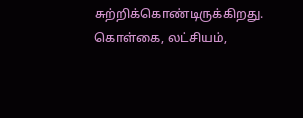சுற்றிக்கொண்டிருக்கிறது. கொள்கை, லட்சியம்,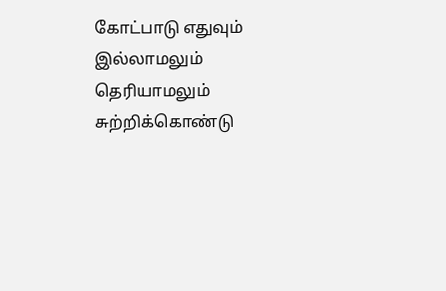கோட்பாடு எதுவும் இல்லாமலும் தெரியாமலும் சுற்றிக்கொண்டு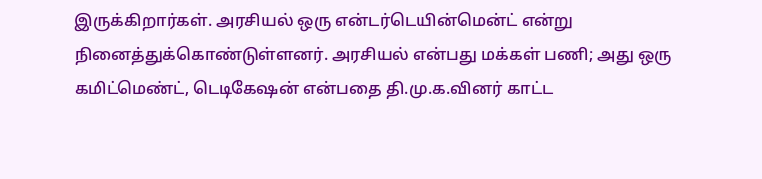இருக்கிறார்கள். அரசியல் ஒரு என்டர்டெயின்மென்ட் என்று நினைத்துக்கொண்டுள்ளனர். அரசியல் என்பது மக்கள் பணி; அது ஒரு கமிட்மெண்ட், டெடிகேஷன் என்பதை தி.மு.க.வினர் காட்ட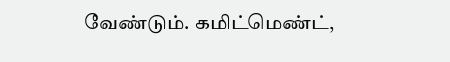வேண்டும். கமிட்மெண்ட்,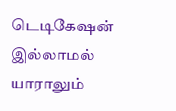டெடிகேஷன் இல்லாமல் யாராலும்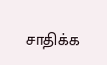சாதிக்க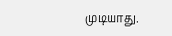முடியாது.